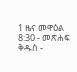1 ዜና መዋዕል 8:30 - መጽሐፍ ቅዱስ -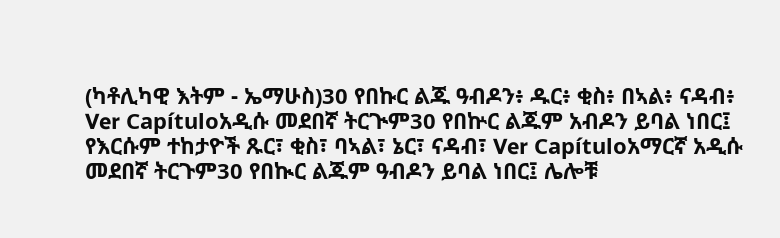(ካቶሊካዊ እትም - ኤማሁስ)30 የበኩር ልጁ ዓብዶን፥ ዱር፥ ቂስ፥ በኣል፥ ናዳብ፥ Ver Capítuloአዲሱ መደበኛ ትርጒም30 የበኵር ልጁም አብዶን ይባል ነበር፤ የእርሱም ተከታዮች ጹር፣ ቂስ፣ ባኣል፣ ኔር፣ ናዳብ፣ Ver Capítuloአማርኛ አዲሱ መደበኛ ትርጉም30 የበኲር ልጁም ዓብዶን ይባል ነበር፤ ሌሎቹ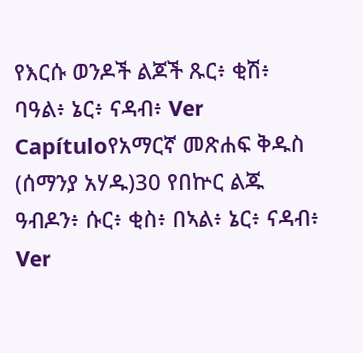የእርሱ ወንዶች ልጆች ጹር፥ ቂሽ፥ ባዓል፥ ኔር፥ ናዳብ፥ Ver Capítuloየአማርኛ መጽሐፍ ቅዱስ (ሰማንያ አሃዱ)30 የበኵር ልጁ ዓብዶን፥ ሱር፥ ቂስ፥ በኣል፥ ኔር፥ ናዳብ፥ Ver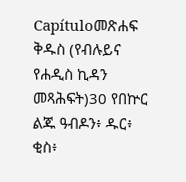Capítuloመጽሐፍ ቅዱስ (የብሉይና የሐዲስ ኪዳን መጻሕፍት)30 የበኵር ልጁ ዓብዶን፥ ዱር፥ ቂስ፥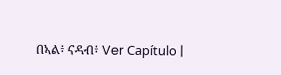በኣል፥ ናዳብ፥ Ver Capítulo |